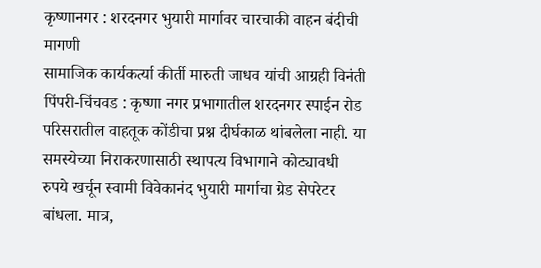कृष्णानगर : शरदनगर भुयारी मार्गावर चारचाकी वाहन बंदीची मागणी
सामाजिक कार्यकर्त्या कीर्ती मारुती जाधव यांची आग्रही विनंती
पिंपरी-चिंचवड : कृष्णा नगर प्रभागातील शरदनगर स्पाईन रोड परिसरातील वाहतूक कोंडीचा प्रश्न दीर्घकाळ थांबलेला नाही. या समस्येच्या निराकरणासाठी स्थापत्य विभागाने कोट्यावधी रुपये खर्चून स्वामी विवेकानंद भुयारी मार्गाचा ग्रेड सेपरेटर बांधला. मात्र,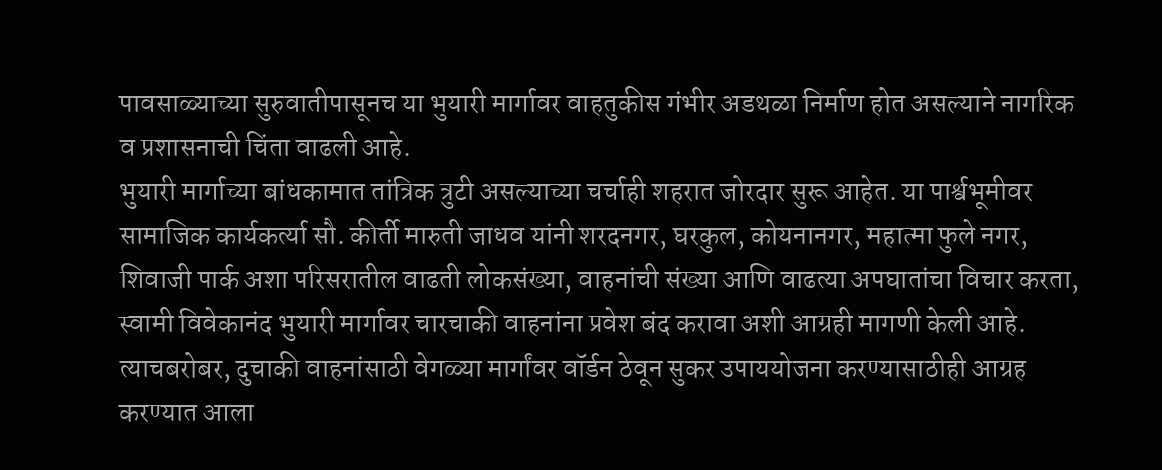पावसाळ्याच्या सुरुवातीपासूनच या भुयारी मार्गावर वाहतुकीस गंभीर अडथळा निर्माण होत असल्याने नागरिक व प्रशासनाची चिंता वाढली आहे.
भुयारी मार्गाच्या बांधकामात तांत्रिक त्रुटी असल्याच्या चर्चाही शहरात जोरदार सुरू आहेत. या पार्श्वभूमीवर सामाजिक कार्यकर्त्या सौ. कीर्ती मारुती जाधव यांनी शरदनगर, घरकुल, कोयनानगर, महात्मा फुले नगर, शिवाजी पार्क अशा परिसरातील वाढती लोकसंख्या, वाहनांची संख्या आणि वाढत्या अपघातांचा विचार करता, स्वामी विवेकानंद भुयारी मार्गावर चारचाकी वाहनांना प्रवेश बंद करावा अशी आग्रही मागणी केली आहे. त्याचबरोबर, दुचाकी वाहनांसाठी वेगळ्या मार्गांवर वॉर्डन ठेवून सुकर उपाययोजना करण्यासाठीही आग्रह करण्यात आला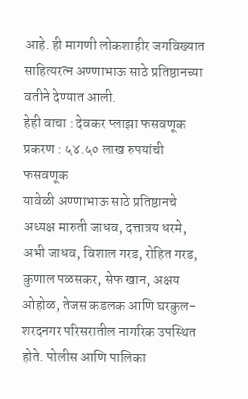आहे. ही मागणी लोकशाहीर जगविख्यात साहित्यरत्न अण्णाभाऊ साठे प्रतिष्ठानच्या वतीने देण्यात आली.
हेही वाचा : देवकर प्लाझा फसवणूक प्रकरण : ५४.५० लाख रुपयांची फसवणूक
यावेळी अण्णाभाऊ साठे प्रतिष्ठानचे अध्यक्ष मारुती जाधव, दत्तात्रय धरमे, अभी जाधव, विशाल गरड, रोहित गरड, कुणाल पळसकर, सेफ खान, अक्षय ओहोळ, तेजस कडलक आणि घरकुल-शरदनगर परिसरातील नागरिक उपस्थित होते. पोलीस आणि पालिका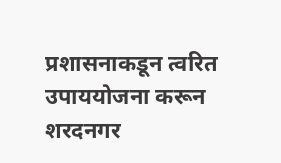प्रशासनाकडून त्वरित उपाययोजना करून शरदनगर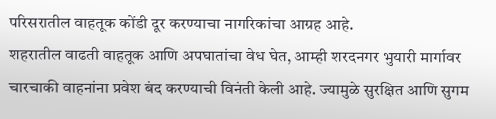परिसरातील वाहतूक कोंडी दूर करण्याचा नागरिकांचा आग्रह आहे.
शहरातील वाढती वाहतूक आणि अपघातांचा वेध घेत, आम्ही शरदनगर भुयारी मार्गावर चारचाकी वाहनांना प्रवेश बंद करण्याची विनंती केली आहे. ज्यामुळे सुरक्षित आणि सुगम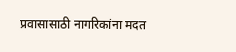प्रवासासाठी नागरिकांना मदत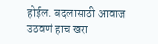होईल. बदलासाठी आवाज उठवणं हाच खरा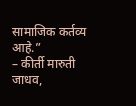सामाजिक कर्तव्य आहे.”
– कीर्ती मारुती जाधव,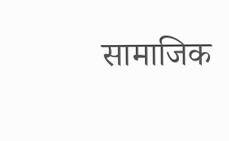सामाजिक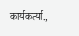कार्यकर्त्या.,